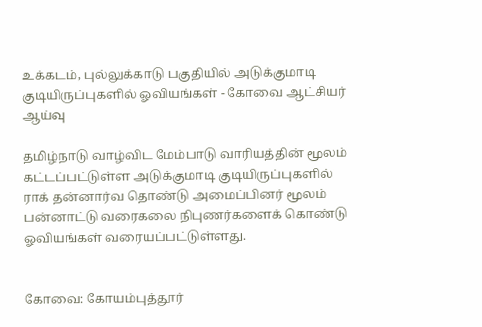உக்கடம், புல்லுக்காடு பகுதியில் அடுக்குமாடி குடியிருப்புகளில் ஓவியங்கள் - கோவை ஆட்சியர் ஆய்வு

தமிழ்நாடு வாழ்விட மேம்பாடு வாரியத்தின் மூலம் கட்டப்பட்டுள்ள அடுக்குமாடி குடியிருப்புகளில் ராக் தன்னார்வ தொண்டு அமைப்பினர் மூலம் பன்னாட்டு வரைகலை நிபுணர்களைக் கொண்டு ஓவியங்கள் வரையப்பட்டுள்ளது.


கோவை: கோயம்புத்தூர்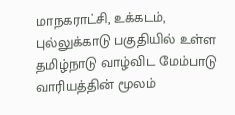மாநகராட்சி, உக்கடம், புல்லுக்காடு பகுதியில் உள்ள தமிழ்நாடு வாழ்விட மேம்பாடு வாரியத்தின் மூலம்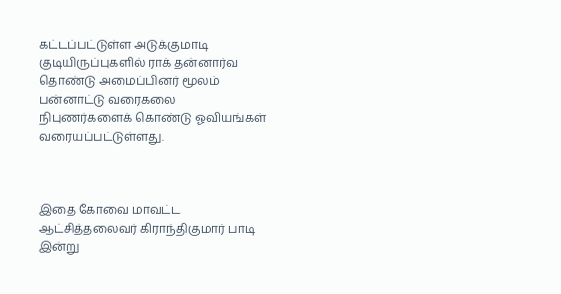கட்டப்பட்டுள்ள அடுக்குமாடி குடியிருப்புகளில் ராக் தன்னார்வ தொண்டு அமைப்பினர் மூலம் பன்னாட்டு வரைகலை நிபுணர்களைக் கொண்டு ஓவியங்கள் வரையப்பட்டுள்ளது.



இதை கோவை மாவட்ட ஆட்சித்தலைவர் கிராந்திகுமார் பாடி இன்று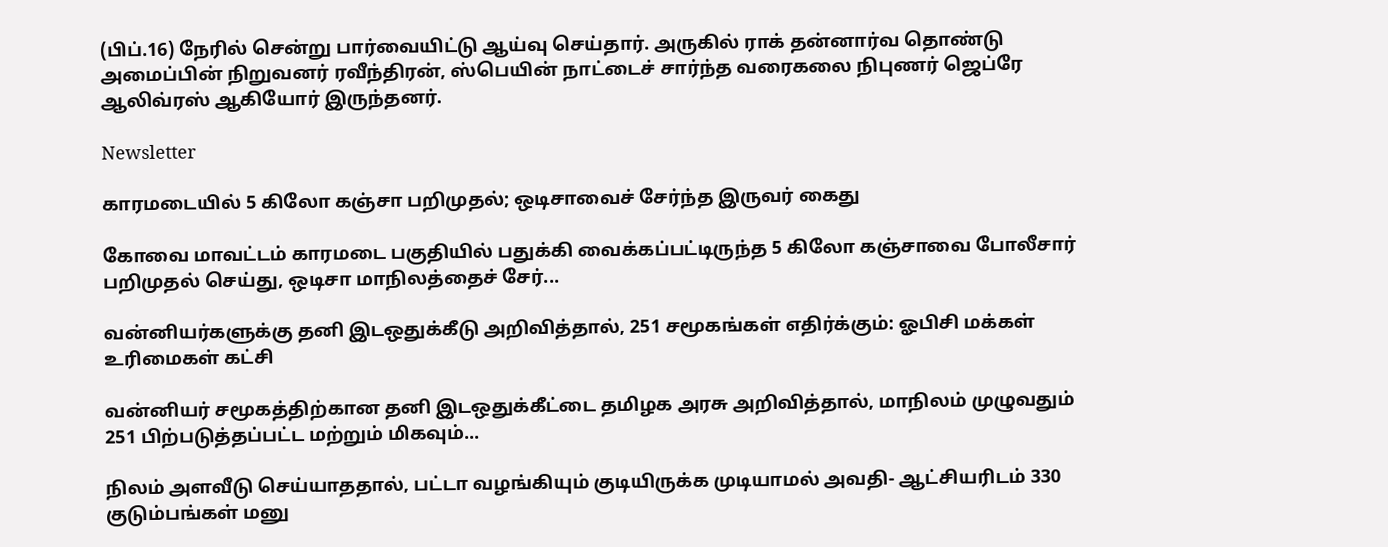(பிப்.16) நேரில் சென்று பார்வையிட்டு ஆய்வு செய்தார். அருகில் ராக் தன்னார்வ தொண்டு அமைப்பின் நிறுவனர் ரவீந்திரன், ஸ்பெயின் நாட்டைச் சார்ந்த வரைகலை நிபுணர் ஜெப்ரே ஆலிவ்ரஸ் ஆகியோர் இருந்தனர்.

Newsletter

காரமடையில் 5 கிலோ கஞ்சா பறிமுதல்; ஒடிசாவைச் சேர்ந்த இருவர் கைது

கோவை மாவட்டம் காரமடை பகுதியில் பதுக்கி வைக்கப்பட்டிருந்த 5 கிலோ கஞ்சாவை போலீசார் பறிமுதல் செய்து, ஒடிசா மாநிலத்தைச் சேர்...

வன்னியர்களுக்கு தனி இடஒதுக்கீடு அறிவித்தால், 251 சமூகங்கள் எதிர்க்கும்: ஓபிசி மக்கள் உரிமைகள் கட்சி

வன்னியர் சமூகத்திற்கான தனி இடஒதுக்கீட்டை தமிழக அரசு அறிவித்தால், மாநிலம் முழுவதும் 251 பிற்படுத்தப்பட்ட மற்றும் மிகவும்...

நிலம் அளவீடு செய்யாததால், பட்டா வழங்கியும் குடியிருக்க முடியாமல் அவதி- ஆட்சியரிடம் 330 குடும்பங்கள் மனு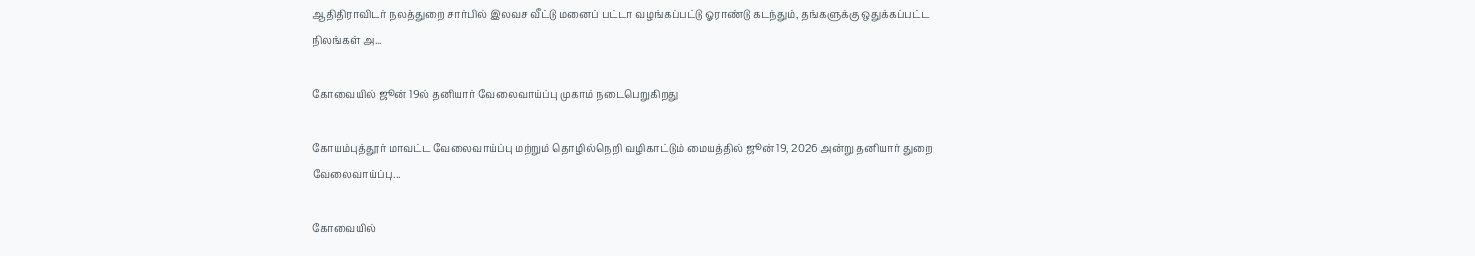ஆதிதிராவிடர் நலத்துறை சார்பில் இலவச வீட்டு மனைப் பட்டா வழங்கப்பட்டு ஓராண்டு கடந்தும், தங்களுக்கு ஒதுக்கப்பட்ட நிலங்கள் அ...

கோவையில் ஜூன் 19ல் தனியார் வேலைவாய்ப்பு முகாம் நடைபெறுகிறது

கோயம்புத்தூர் மாவட்ட வேலைவாய்ப்பு மற்றும் தொழில்நெறி வழிகாட்டும் மையத்தில் ஜூன் 19, 2026 அன்று தனியார் துறை வேலைவாய்ப்பு...

கோவையில்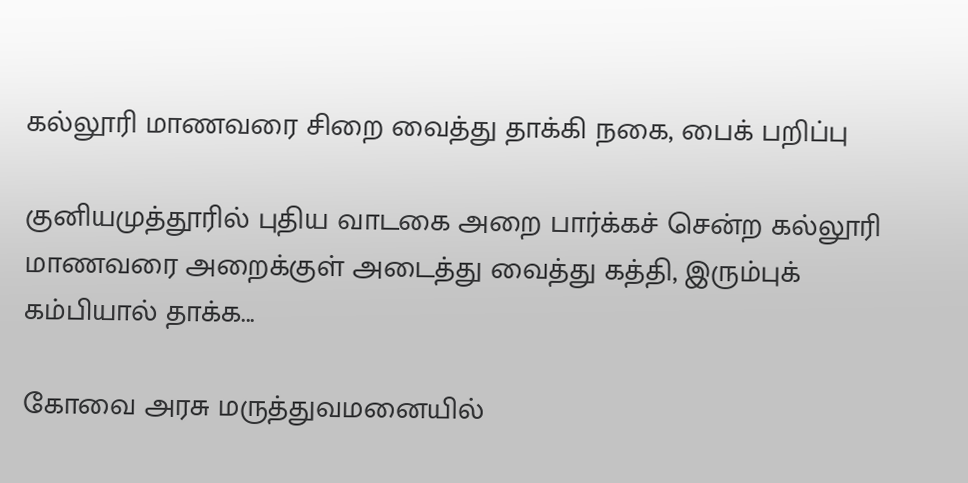கல்லூரி மாணவரை சிறை வைத்து தாக்கி நகை, பைக் பறிப்பு

குனியமுத்தூரில் புதிய வாடகை அறை பார்க்கச் சென்ற கல்லூரி மாணவரை அறைக்குள் அடைத்து வைத்து கத்தி, இரும்புக் கம்பியால் தாக்க...

கோவை அரசு மருத்துவமனையில்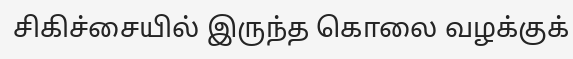சிகிச்சையில் இருந்த கொலை வழக்குக்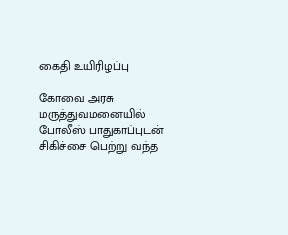கைதி உயிரிழப்பு

கோவை அரசு மருத்துவமனையில் போலீஸ் பாதுகாப்புடன் சிகிச்சை பெற்று வந்த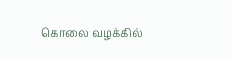கொலை வழக்கில்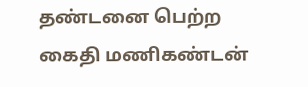தண்டனை பெற்ற கைதி மணிகண்டன்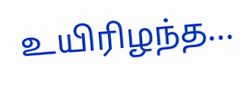உயிரிழந்த...